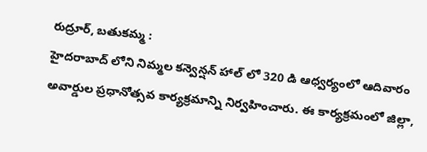రుద్రూర్, బతుకమ్మ :
హైదరాబాద్ లోని నిమ్మల కన్వెన్షన్ హాల్ లో 320 డి ఆధ్వర్యంలో ఆదివారం అవార్డుల ప్రధానోత్సవ కార్యక్రమాన్ని నిర్వహించారు. ఈ కార్యక్రమంలో జిల్లా,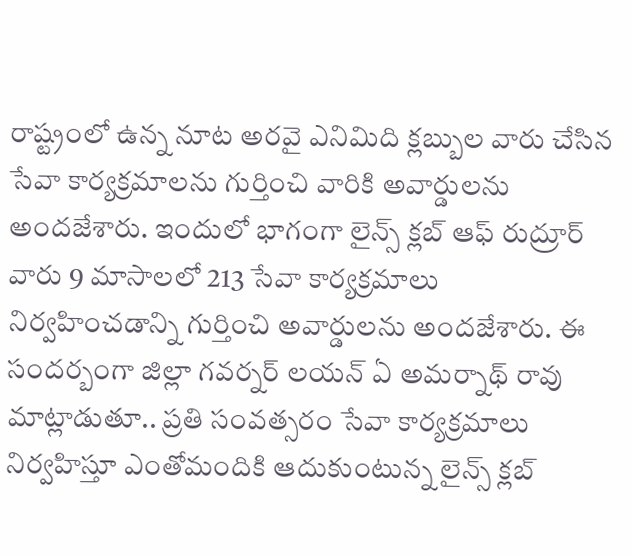రాష్ట్రంలో ఉన్న నూట అరవై ఎనిమిది క్లబ్బుల వారు చేసిన సేవా కార్యక్రమాలను గుర్తించి వారికి అవార్డులను అందజేశారు. ఇందులో భాగంగా లైన్స్ క్లబ్ ఆఫ్ రుద్రూర్ వారు 9 మాసాలలో 213 సేవా కార్యక్రమాలు నిర్వహించడాన్ని గుర్తించి అవార్డులను అందజేశారు. ఈ సందర్బంగా జిల్లా గవర్నర్ లయన్ ఏ అమర్నాథ్ రావు మాట్లాడుతూ.. ప్రతి సంవత్సరం సేవా కార్యక్రమాలు నిర్వహిస్తూ ఎంతోమందికి ఆదుకుంటున్న లైన్స్ క్లబ్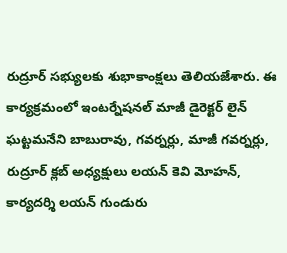రుద్రూర్ సభ్యులకు శుభాకాంక్షలు తెలియజేశారు. ఈ కార్యక్రమంలో ఇంటర్నేషనల్ మాజీ డైరెక్టర్ లైన్ ఘట్టమనేని బాబురావు, గవర్నర్లు, మాజీ గవర్నర్లు, రుద్రూర్ క్లబ్ అధ్యక్షులు లయన్ కెవి మోహన్, కార్యదర్శి లయన్ గుండురు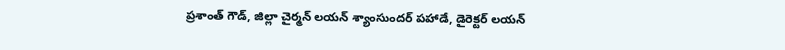ప్రశాంత్ గౌడ్, జిల్లా చైర్మన్ లయన్ శ్యాంసుందర్ పహాడే, డైరెక్టర్ లయన్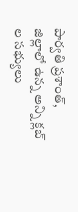పార్వతి ప్రశాంత్, జిల్లాలో ఉన్న అన్ని క్లబ్ ల సభ్యులు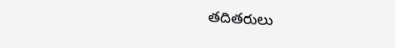తదితరులు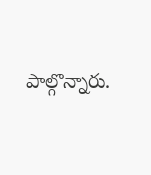పాల్గొన్నారు.